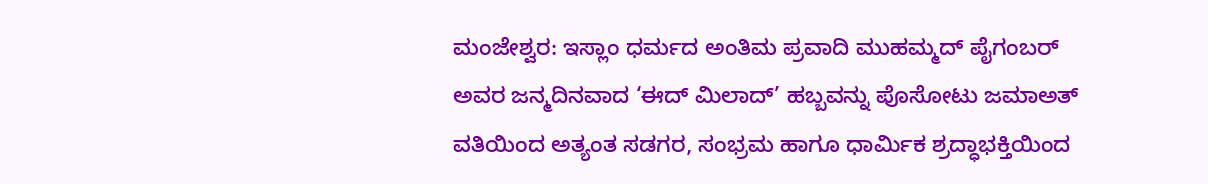ಮಂಜೇಶ್ವರ: ಇಸ್ಲಾಂ ಧರ್ಮದ ಅಂತಿಮ ಪ್ರವಾದಿ ಮುಹಮ್ಮದ್ ಪೈಗಂಬರ್ ಅವರ ಜನ್ಮದಿನವಾದ ‘ಈದ್ ಮಿಲಾದ್’ ಹಬ್ಬವನ್ನು ಪೊಸೋಟು ಜಮಾಅತ್ ವತಿಯಿಂದ ಅತ್ಯಂತ ಸಡಗರ, ಸಂಭ್ರಮ ಹಾಗೂ ಧಾರ್ಮಿಕ ಶ್ರದ್ಧಾಭಕ್ತಿಯಿಂದ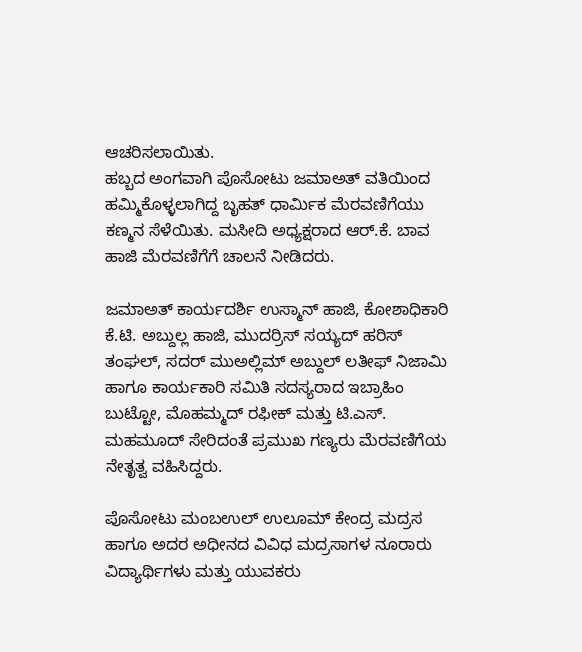ಆಚರಿಸಲಾಯಿತು.
ಹಬ್ಬದ ಅಂಗವಾಗಿ ಪೊಸೋಟು ಜಮಾಅತ್ ವತಿಯಿಂದ ಹಮ್ಮಿಕೊಳ್ಳಲಾಗಿದ್ದ ಬೃಹತ್ ಧಾರ್ಮಿಕ ಮೆರವಣಿಗೆಯು ಕಣ್ಮನ ಸೆಳೆಯಿತು. ಮಸೀದಿ ಅಧ್ಯಕ್ಷರಾದ ಆರ್.ಕೆ. ಬಾವ ಹಾಜಿ ಮೆರವಣಿಗೆಗೆ ಚಾಲನೆ ನೀಡಿದರು.

ಜಮಾಅತ್ ಕಾರ್ಯದರ್ಶಿ ಉಸ್ಮಾನ್ ಹಾಜಿ, ಕೋಶಾಧಿಕಾರಿ ಕೆ.ಟಿ. ಅಬ್ದುಲ್ಲ ಹಾಜಿ, ಮುದರ್ರಿಸ್ ಸಯ್ಯದ್ ಹರಿಸ್ ತಂಘಲ್, ಸದರ್ ಮುಅಲ್ಲಿಮ್ ಅಬ್ದುಲ್ ಲತೀಫ್ ನಿಜಾಮಿ ಹಾಗೂ ಕಾರ್ಯಕಾರಿ ಸಮಿತಿ ಸದಸ್ಯರಾದ ಇಬ್ರಾಹಿಂ ಬುಟ್ಟೋ, ಮೊಹಮ್ಮದ್ ರಫೀಕ್ ಮತ್ತು ಟಿ.ಎಸ್. ಮಹಮೂದ್ ಸೇರಿದಂತೆ ಪ್ರಮುಖ ಗಣ್ಯರು ಮೆರವಣಿಗೆಯ ನೇತೃತ್ವ ವಹಿಸಿದ್ದರು.

ಪೊಸೋಟು ಮಂಬಉಲ್ ಉಲೂಮ್ ಕೇಂದ್ರ ಮದ್ರಸ ಹಾಗೂ ಅದರ ಅಧೀನದ ವಿವಿಧ ಮದ್ರಸಾಗಳ ನೂರಾರು ವಿದ್ಯಾರ್ಥಿಗಳು ಮತ್ತು ಯುವಕರು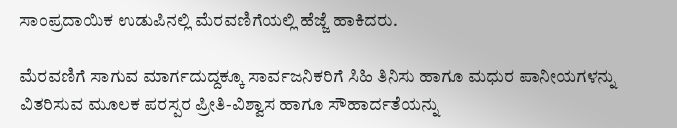ಸಾಂಪ್ರದಾಯಿಕ ಉಡುಪಿನಲ್ಲಿ ಮೆರವಣಿಗೆಯಲ್ಲಿ ಹೆಜ್ಜೆ ಹಾಕಿದರು.

ಮೆರವಣಿಗೆ ಸಾಗುವ ಮಾರ್ಗದುದ್ದಕ್ಕೂ ಸಾರ್ವಜನಿಕರಿಗೆ ಸಿಹಿ ತಿನಿಸು ಹಾಗೂ ಮಧುರ ಪಾನೀಯಗಳನ್ನು ವಿತರಿಸುವ ಮೂಲಕ ಪರಸ್ಪರ ಪ್ರೀತಿ-ವಿಶ್ವಾಸ ಹಾಗೂ ಸೌಹಾರ್ದತೆಯನ್ನು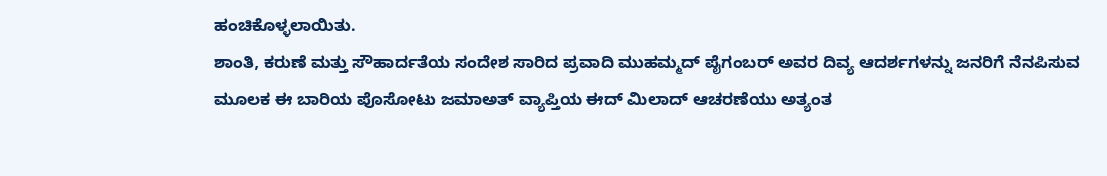ಹಂಚಿಕೊಳ್ಳಲಾಯಿತು.
ಶಾಂತಿ, ಕರುಣೆ ಮತ್ತು ಸೌಹಾರ್ದತೆಯ ಸಂದೇಶ ಸಾರಿದ ಪ್ರವಾದಿ ಮುಹಮ್ಮದ್ ಪೈಗಂಬರ್ ಅವರ ದಿವ್ಯ ಆದರ್ಶಗಳನ್ನು ಜನರಿಗೆ ನೆನಪಿಸುವ ಮೂಲಕ ಈ ಬಾರಿಯ ಪೊಸೋಟು ಜಮಾಅತ್ ವ್ಯಾಪ್ತಿಯ ಈದ್ ಮಿಲಾದ್ ಆಚರಣೆಯು ಅತ್ಯಂತ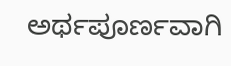ಅರ್ಥಪೂರ್ಣವಾಗಿ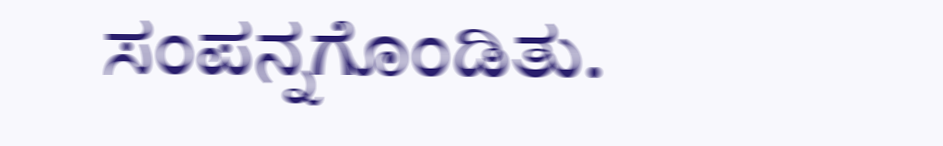ಸಂಪನ್ನಗೊಂಡಿತು.